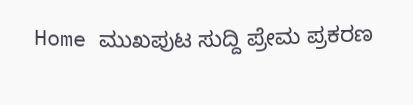Home ಮುಖಪುಟ ಸುದ್ದಿ ಪ್ರೇಮ ಪ್ರಕರಣ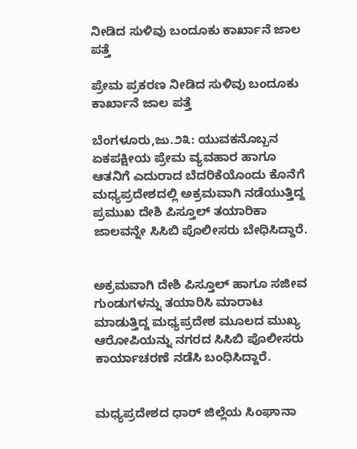ನೀಡಿದ ಸುಳಿವು ಬಂದೂಕು ಕಾರ್ಖಾನೆ ಜಾಲ ಪತ್ತೆ

ಪ್ರೇಮ ಪ್ರಕರಣ ನೀಡಿದ ಸುಳಿವು ಬಂದೂಕು ಕಾರ್ಖಾನೆ ಜಾಲ ಪತ್ತೆ

ಬೆಂಗಳೂರು,ಜು.೨೩: ಯುವಕನೊಬ್ಬನ ಏಕಪಕ್ಷೀಯ ಪ್ರೇಮ ವ್ಯವಹಾರ ಹಾಗೂ ಆತನಿಗೆ ಎದುರಾದ ಬೆದರಿಕೆಯೊಂದು ಕೊನೆಗೆ ಮಧ್ಯಪ್ರದೇಶದಲ್ಲಿ ಅಕ್ರಮವಾಗಿ ನಡೆಯುತ್ತಿದ್ದ ಪ್ರಮುಖ ದೇಶಿ ಪಿಸ್ತೂಲ್ ತಯಾರಿಕಾ ಜಾಲವನ್ನೇ ಸಿಸಿಬಿ ಪೊಲೀಸರು ಬೇಧಿಸಿದ್ದಾರೆ.


ಅಕ್ರಮವಾಗಿ ದೇಶಿ ಪಿಸ್ತೂಲ್ ಹಾಗೂ ಸಜೀವ ಗುಂಡುಗಳನ್ನು ತಯಾರಿಸಿ ಮಾರಾಟ ಮಾಡುತ್ತಿದ್ದ ಮಧ್ಯಪ್ರದೇಶ ಮೂಲದ ಮುಖ್ಯ ಆರೋಪಿಯನ್ನು ನಗರದ ಸಿಸಿಬಿ ಪೊಲೀಸರು ಕಾರ್ಯಾಚರಣೆ ನಡೆಸಿ ಬಂಧಿಸಿದ್ದಾರೆ.


ಮಧ್ಯಪ್ರದೇಶದ ಧಾರ್ ಜಿಲ್ಲೆಯ ಸಿಂಘಾನಾ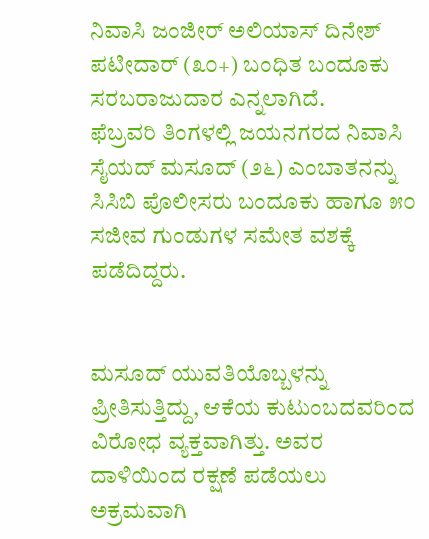ನಿವಾಸಿ ಜಂಜೀರ್ ಅಲಿಯಾಸ್ ದಿನೇಶ್ ಪಟೀದಾರ್ (೩೦+) ಬಂಧಿತ ಬಂದೂಕು ಸರಬರಾಜುದಾರ ಎನ್ನಲಾಗಿದೆ.
ಫೆಬ್ರವರಿ ತಿಂಗಳಲ್ಲಿ ಜಯನಗರದ ನಿವಾಸಿ ಸೈಯದ್ ಮಸೂದ್ (೨೬) ಎಂಬಾತನನ್ನು ಸಿಸಿಬಿ ಪೊಲೀಸರು ಬಂದೂಕು ಹಾಗೂ ೫೦ ಸಜೀವ ಗುಂಡುಗಳ ಸಮೇತ ವಶಕ್ಕೆ ಪಡೆದಿದ್ದರು.


ಮಸೂದ್ ಯುವತಿಯೊಬ್ಬಳನ್ನು ಪ್ರೀತಿಸುತ್ತಿದ್ದು, ಆಕೆಯ ಕುಟುಂಬದವರಿಂದ ವಿರೋಧ ವ್ಯಕ್ತವಾಗಿತ್ತು. ಅವರ ದಾಳಿಯಿಂದ ರಕ್ಷಣೆ ಪಡೆಯಲು ಅಕ್ರಮವಾಗಿ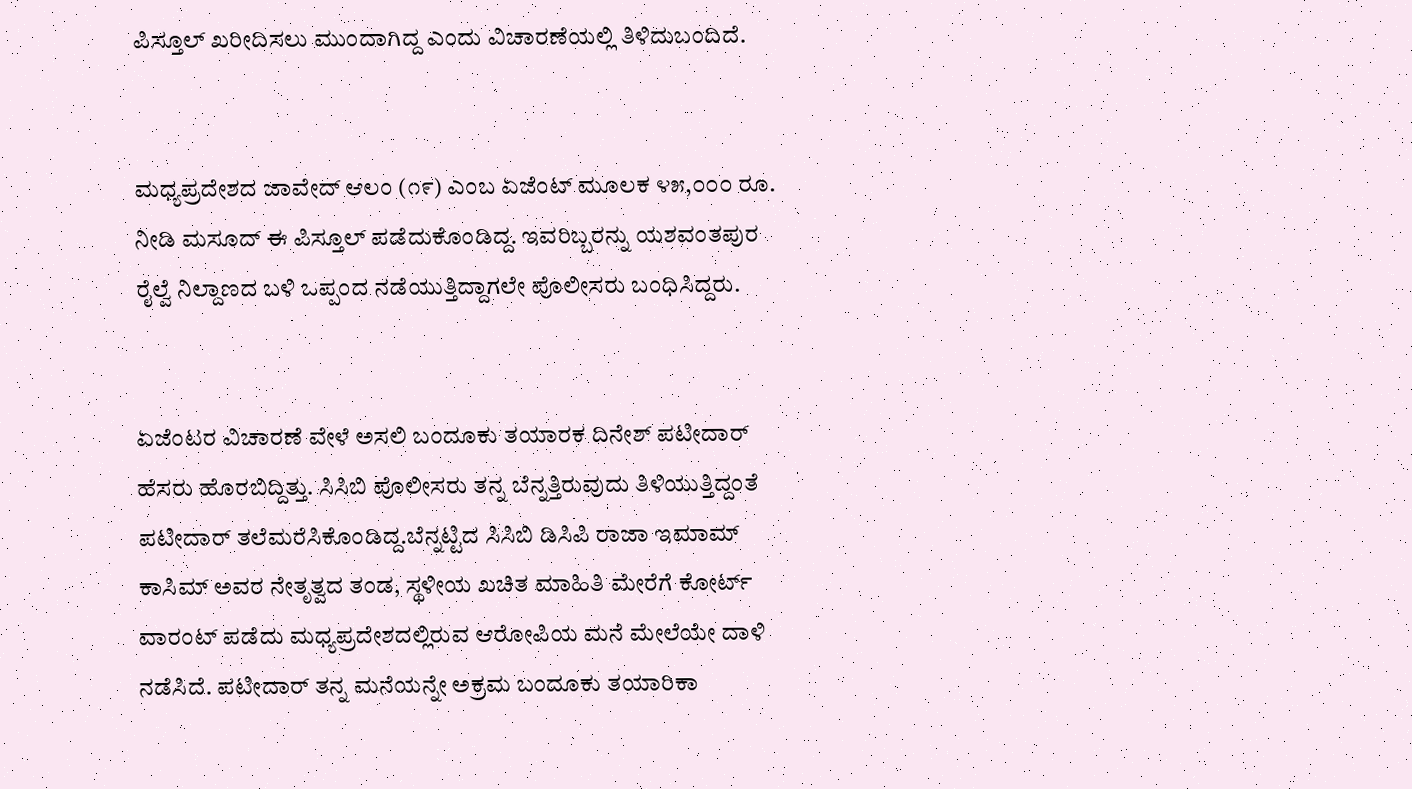ಪಿಸ್ತೂಲ್ ಖರೀದಿಸಲು ಮುಂದಾಗಿದ್ದ ಎಂದು ವಿಚಾರಣೆಯಲ್ಲಿ ತಿಳಿದುಬಂದಿದೆ.


ಮಧ್ಯಪ್ರದೇಶದ ಜಾವೇದ್ ಆಲಂ (೧೯) ಎಂಬ ಏಜೆಂಟ್ ಮೂಲಕ ೪೫,೦೦೦ ರೂ. ನೀಡಿ ಮಸೂದ್ ಈ ಪಿಸ್ತೂಲ್ ಪಡೆದುಕೊಂಡಿದ್ದ. ಇವರಿಬ್ಬರನ್ನು ಯಶವಂತಪುರ ರೈಲ್ವೆ ನಿಲ್ದಾಣದ ಬಳಿ ಒಪ್ಪಂದ ನಡೆಯುತ್ತಿದ್ದಾಗಲೇ ಪೊಲೀಸರು ಬಂಧಿಸಿದ್ದರು.


ಏಜೆಂಟರ ವಿಚಾರಣೆ ವೇಳೆ ಅಸಲಿ ಬಂದೂಕು ತಯಾರಕ ದಿನೇಶ್ ಪಟೀದಾರ್ ಹೆಸರು ಹೊರಬಿದ್ದಿತ್ತು. ಸಿಸಿಬಿ ಪೊಲೀಸರು ತನ್ನ ಬೆನ್ನತ್ತಿರುವುದು ತಿಳಿಯುತ್ತಿದ್ದಂತೆ ಪಟೀದಾರ್ ತಲೆಮರೆಸಿಕೊಂಡಿದ್ದ.ಬೆನ್ನಟ್ಟಿದ ಸಿಸಿಬಿ ಡಿಸಿಪಿ ರಾಜಾ ಇಮಾಮ್ ಕಾಸಿಮ್ ಅವರ ನೇತೃತ್ವದ ತಂಡ, ಸ್ಥಳೀಯ ಖಚಿತ ಮಾಹಿತಿ ಮೇರೆಗೆ ಕೋರ್ಟ್ ವಾರಂಟ್ ಪಡೆದು ಮಧ್ಯಪ್ರದೇಶದಲ್ಲಿರುವ ಆರೋಪಿಯ ಮನೆ ಮೇಲೆಯೇ ದಾಳಿ ನಡೆಸಿದೆ. ಪಟೀದಾರ್ ತನ್ನ ಮನೆಯನ್ನೇ ಅಕ್ರಮ ಬಂದೂಕು ತಯಾರಿಕಾ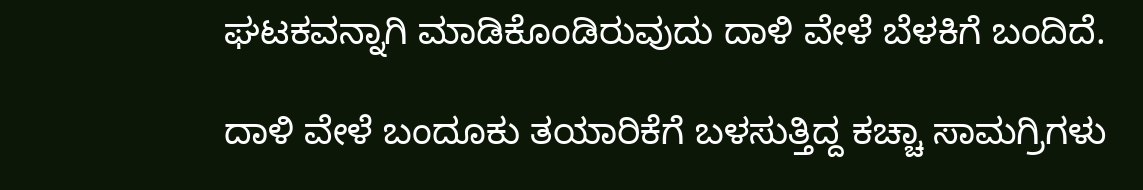ಘಟಕವನ್ನಾಗಿ ಮಾಡಿಕೊಂಡಿರುವುದು ದಾಳಿ ವೇಳೆ ಬೆಳಕಿಗೆ ಬಂದಿದೆ.

ದಾಳಿ ವೇಳೆ ಬಂದೂಕು ತಯಾರಿಕೆಗೆ ಬಳಸುತ್ತಿದ್ದ ಕಚ್ಚಾ ಸಾಮಗ್ರಿಗಳು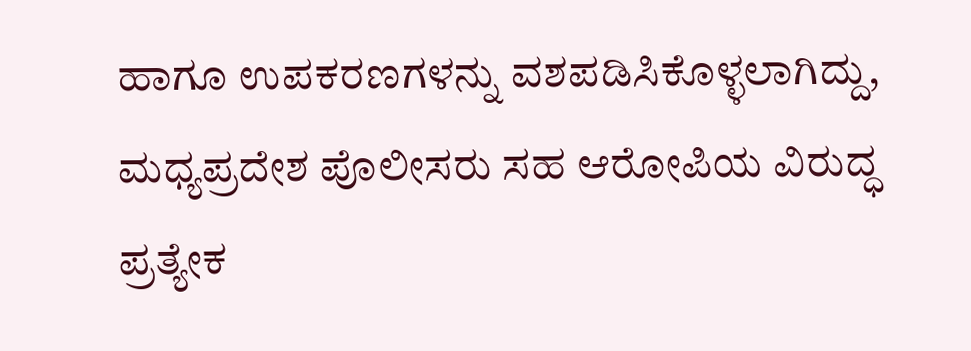ಹಾಗೂ ಉಪಕರಣಗಳನ್ನು ವಶಪಡಿಸಿಕೊಳ್ಳಲಾಗಿದ್ದು, ಮಧ್ಯಪ್ರದೇಶ ಪೊಲೀಸರು ಸಹ ಆರೋಪಿಯ ವಿರುದ್ಧ ಪ್ರತ್ಯೇಕ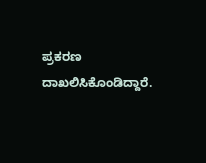ಪ್ರಕರಣ ದಾಖಲಿಸಿಕೊಂಡಿದ್ದಾರೆ.